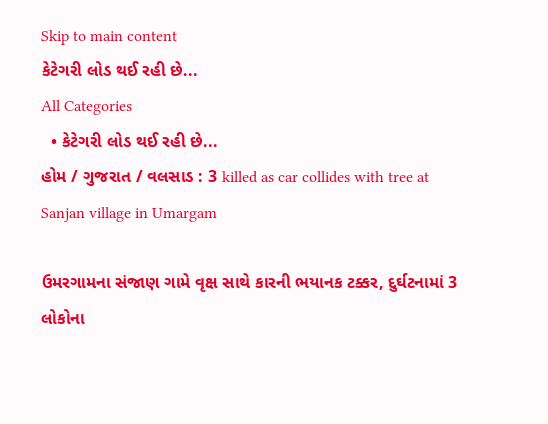Skip to main content
કેટેગરી લોડ થઈ રહી છે...
All Categories
  • કેટેગરી લોડ થઈ રહી છે...
હોમ / ગુજરાત / વલસાડ : 3 killed as car collides with tree at Sanjan village in Umargam

ઉમરગામના સંજાણ ગામે વૃક્ષ સાથે કારની ભયાનક ટક્કર, દુર્ઘટનામાં 3 લોકોના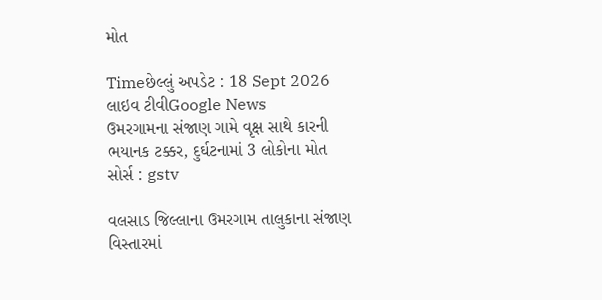મોત

Timeછેલ્લું અપડેટ : 18 Sept 2026
લાઇવ ટીવીGoogle News
ઉમરગામના સંજાણ ગામે વૃક્ષ સાથે કારની ભયાનક ટક્કર, દુર્ઘટનામાં 3 લોકોના મોત
સોર્સ : gstv

વલસાડ જિલ્લાના ઉમરગામ તાલુકાના સંજાણ વિસ્તારમાં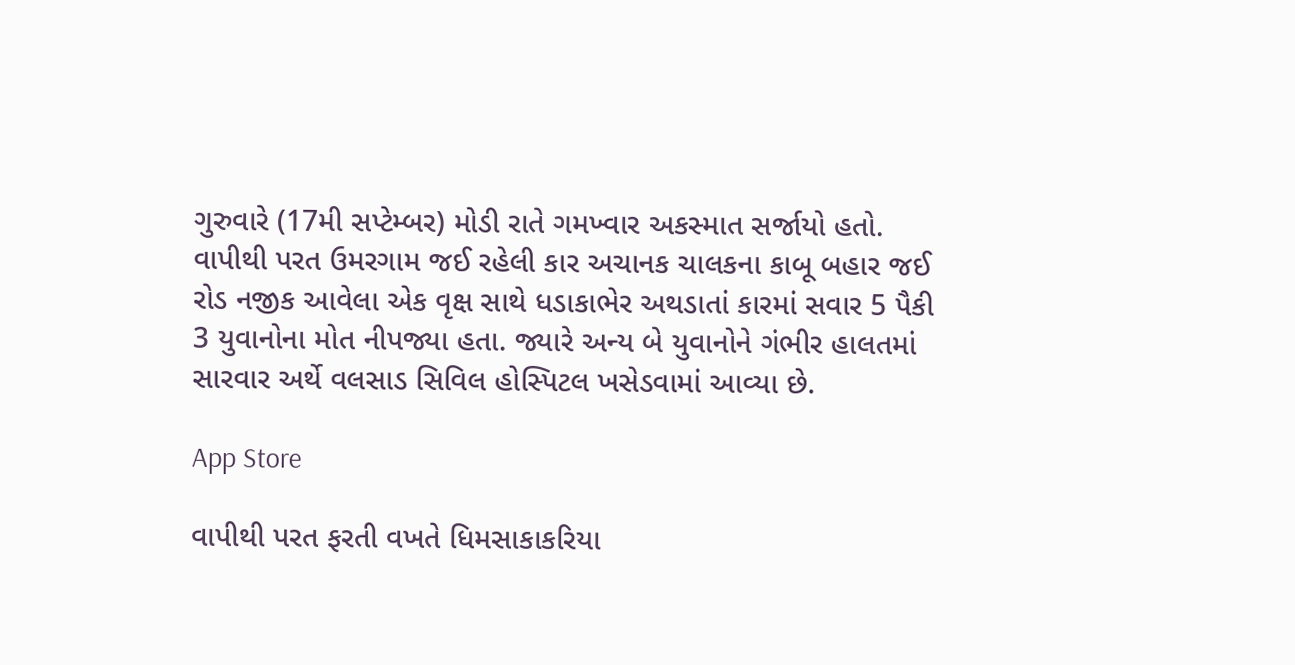ગુરુવારે (17મી સપ્ટેમ્બર) મોડી રાતે ગમખ્વાર અકસ્માત સર્જાયો હતો. વાપીથી પરત ઉમરગામ જઈ રહેલી કાર અચાનક ચાલકના કાબૂ બહાર જઈ રોડ નજીક આવેલા એક વૃક્ષ સાથે ધડાકાભેર અથડાતાં કારમાં સવાર 5 પૈકી 3 યુવાનોના મોત નીપજ્યા હતા. જ્યારે અન્ય બે યુવાનોને ગંભીર હાલતમાં સારવાર અર્થે વલસાડ સિવિલ હોસ્પિટલ ખસેડવામાં આવ્યા છે.

App Store

વાપીથી પરત ફરતી વખતે ધિમસાકાકરિયા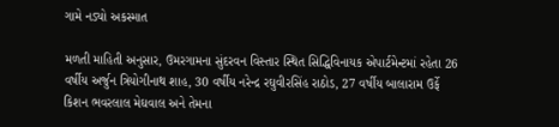ગામે નડ્યો અકસ્માત

મળતી માહિતી અનુસાર, ઉમરગામના સુંદરવન વિસ્તાર સ્થિત સિદ્ધિવિનાયક એપાર્ટમેન્ટમાં રહેતા 26 વર્ષીય અર્જુન ત્રિયોગીનાથ શાહ, 30 વર્ષીય નરેન્દ્ર રઘુવીરસિંહ રાઠોડ, 27 વર્ષીય બાલારામ ઉર્ફે કિશન ભવરલાલ મેઘવાલ અને તેમના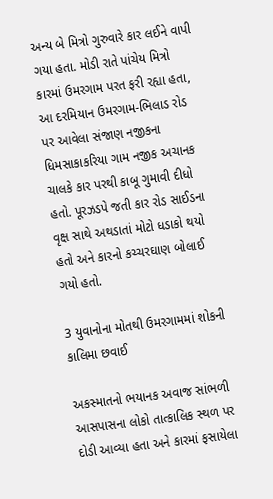અન્ય બે મિત્રો ગુરુવારે કાર લઈને વાપી ગયા હતા. મોડી રાતે પાંચેય મિત્રો કારમાં ઉમરગામ પરત ફરી રહ્યા હતા, આ દરમિયાન ઉમરગામ-ભિલાડ રોડ પર આવેલા સંજાણ નજીકના ધિમસાકાકરિયા ગામ નજીક અચાનક ચાલકે કાર પરથી કાબૂ ગુમાવી દીધો હતો. પૂરઝડપે જતી કાર રોડ સાઈડના વૃક્ષ સાથે અથડાતાં મોટો ધડાકો થયો હતો અને કારનો કચ્ચરઘાણ બોલાઈ ગયો હતો.

3 યુવાનોના મોતથી ઉમરગામમાં શોકની કાલિમા છવાઈ

અકસ્માતનો ભયાનક અવાજ સાંભળી આસપાસના લોકો તાત્કાલિક સ્થળ પર દોડી આવ્યા હતા અને કારમાં ફસાયેલા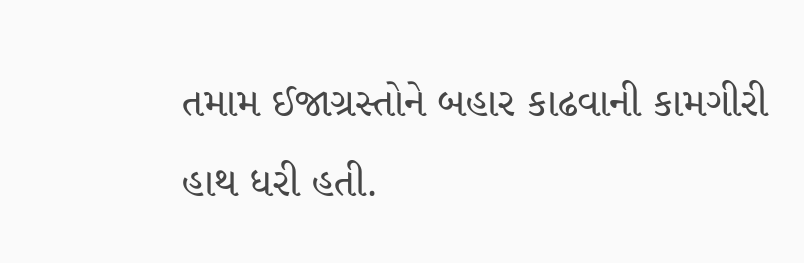તમામ ઈજાગ્રસ્તોને બહાર કાઢવાની કામગીરી હાથ ધરી હતી.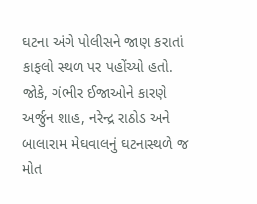ઘટના અંગે પોલીસને જાણ કરાતાં કાફલો સ્થળ પર પહોંચ્યો હતો. જોકે, ગંભીર ઈજાઓને કારણે અર્જુન શાહ, નરેન્દ્ર રાઠોડ અને બાલારામ મેઘવાલનું ઘટનાસ્થળે જ મોત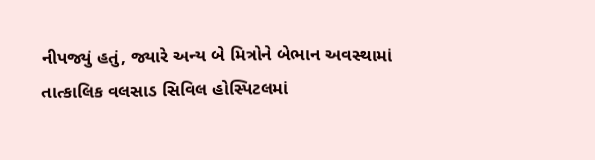નીપજ્યું હતું, જ્યારે અન્ય બે મિત્રોને બેભાન અવસ્થામાં તાત્કાલિક વલસાડ સિવિલ હોસ્પિટલમાં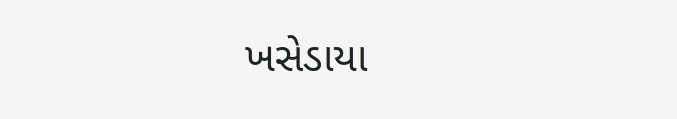ખસેડાયા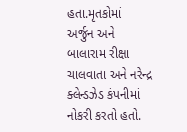હતા.મૃતકોમાં અર્જુન અને બાલારામ રીક્ષા ચાલવાતા અને નરેન્દ્ર ક્લેન્ડઝેડ કંપનીમાં નોકરી કરતો હતો.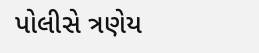પોલીસે ત્રણેય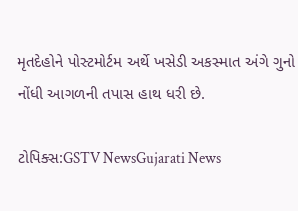મૃતદેહોને પોસ્ટમોર્ટમ અર્થે ખસેડી અકસ્માત અંગે ગુનો નોંધી આગળની તપાસ હાથ ધરી છે.

ટોપિક્સ:GSTV NewsGujarati News